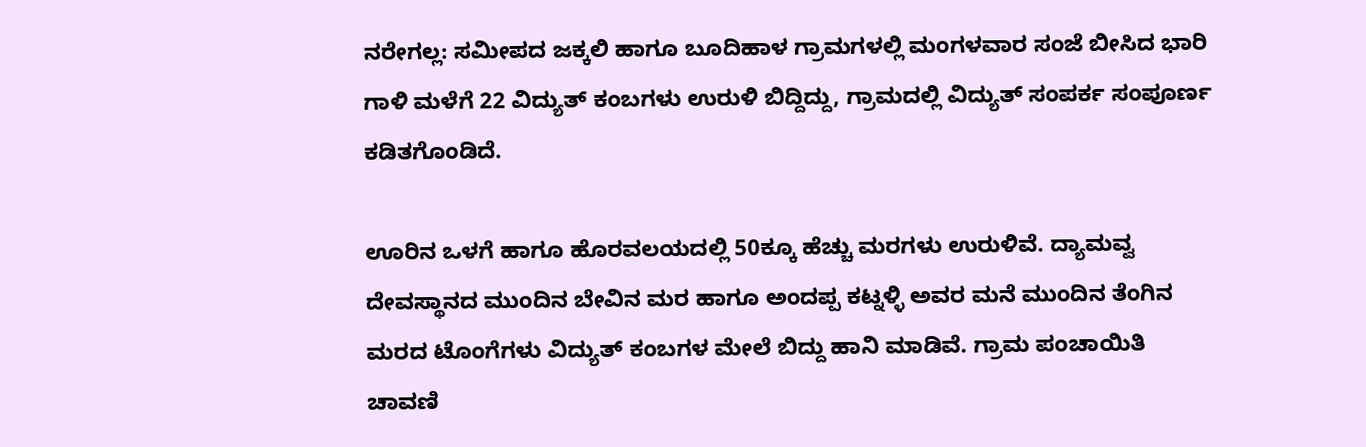ನರೇಗಲ್ಲ: ಸಮೀಪದ ಜಕ್ಕಲಿ ಹಾಗೂ ಬೂದಿಹಾಳ ಗ್ರಾಮಗಳಲ್ಲಿ ಮಂಗಳವಾರ ಸಂಜೆ ಬೀಸಿದ ಭಾರಿ ಗಾಳಿ ಮಳೆಗೆ 22 ವಿದ್ಯುತ್ ಕಂಬಗಳು ಉರುಳಿ ಬಿದ್ದಿದ್ದು, ಗ್ರಾಮದಲ್ಲಿ ವಿದ್ಯುತ್ ಸಂಪರ್ಕ ಸಂಪೂರ್ಣ ಕಡಿತಗೊಂಡಿದೆ.

ಊರಿನ ಒಳಗೆ ಹಾಗೂ ಹೊರವಲಯದಲ್ಲಿ 50ಕ್ಕೂ ಹೆಚ್ಚು ಮರಗಳು ಉರುಳಿವೆ. ದ್ಯಾಮವ್ವ ದೇವಸ್ಥಾನದ ಮುಂದಿನ ಬೇವಿನ ಮರ ಹಾಗೂ ಅಂದಪ್ಪ ಕಟ್ನಳ್ಳಿ ಅವರ ಮನೆ ಮುಂದಿನ ತೆಂಗಿನ ಮರದ ಟೊಂಗೆಗಳು ವಿದ್ಯುತ್ ಕಂಬಗಳ ಮೇಲೆ ಬಿದ್ದು ಹಾನಿ ಮಾಡಿವೆ. ಗ್ರಾಮ ಪಂಚಾಯಿತಿ ಚಾವಣಿ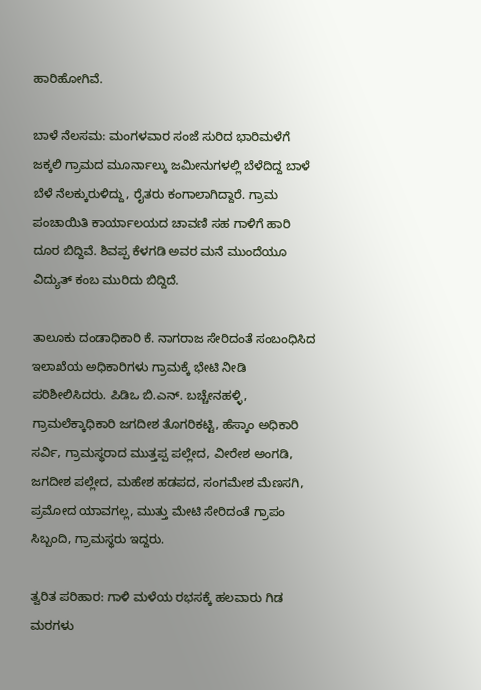ಹಾರಿಹೋಗಿವೆ.

ಬಾಳೆ ನೆಲಸಮ: ಮಂಗಳವಾರ ಸಂಜೆ ಸುರಿದ ಭಾರಿಮಳೆಗೆ ಜಕ್ಕಲಿ ಗ್ರಾಮದ ಮೂರ್ನಾಲ್ಕು ಜಮೀನುಗಳಲ್ಲಿ ಬೆಳೆದಿದ್ದ ಬಾಳೆ ಬೆಳೆ ನೆಲಕ್ಕುರುಳಿದ್ದು, ರೈತರು ಕಂಗಾಲಾಗಿದ್ದಾರೆ. ಗ್ರಾಮ ಪಂಚಾಯಿತಿ ಕಾರ್ಯಾಲಯದ ಚಾವಣಿ ಸಹ ಗಾಳಿಗೆ ಹಾರಿ ದೂರ ಬಿದ್ದಿವೆ. ಶಿವಪ್ಪ ಕೆಳಗಡಿ ಅವರ ಮನೆ ಮುಂದೆಯೂ ವಿದ್ಯುತ್ ಕಂಬ ಮುರಿದು ಬಿದ್ದಿದೆ.

ತಾಲೂಕು ದಂಡಾಧಿಕಾರಿ ಕೆ. ನಾಗರಾಜ ಸೇರಿದಂತೆ ಸಂಬಂಧಿಸಿದ ಇಲಾಖೆಯ ಅಧಿಕಾರಿಗಳು ಗ್ರಾಮಕ್ಕೆ ಭೇಟಿ ನೀಡಿ ಪರಿಶೀಲಿಸಿದರು. ಪಿಡಿಒ ಬಿ.ಎನ್. ಬಚ್ಚೇನಹಳ್ಳಿ, ಗ್ರಾಮಲೆಕ್ಕಾಧಿಕಾರಿ ಜಗದೀಶ ತೊಗರಿಕಟ್ಟಿ, ಹೆಸ್ಕಾಂ ಅಧಿಕಾರಿ ಸರ್ವಿ, ಗ್ರಾಮಸ್ಥರಾದ ಮುತ್ತಪ್ಪ ಪಲ್ಲೇದ, ವೀರೇಶ ಅಂಗಡಿ, ಜಗದೀಶ ಪಲ್ಲೇದ, ಮಹೇಶ ಹಡಪದ, ಸಂಗಮೇಶ ಮೆಣಸಗಿ, ಪ್ರಮೋದ ಯಾವಗಲ್ಲ, ಮುತ್ತು ಮೇಟಿ ಸೇರಿದಂತೆ ಗ್ರಾಪಂ ಸಿಬ್ಬಂದಿ, ಗ್ರಾಮಸ್ಥರು ಇದ್ದರು.

ತ್ವರಿತ ಪರಿಹಾರ: ಗಾಳಿ ಮಳೆಯ ರಭಸಕ್ಕೆ ಹಲವಾರು ಗಿಡ ಮರಗಳು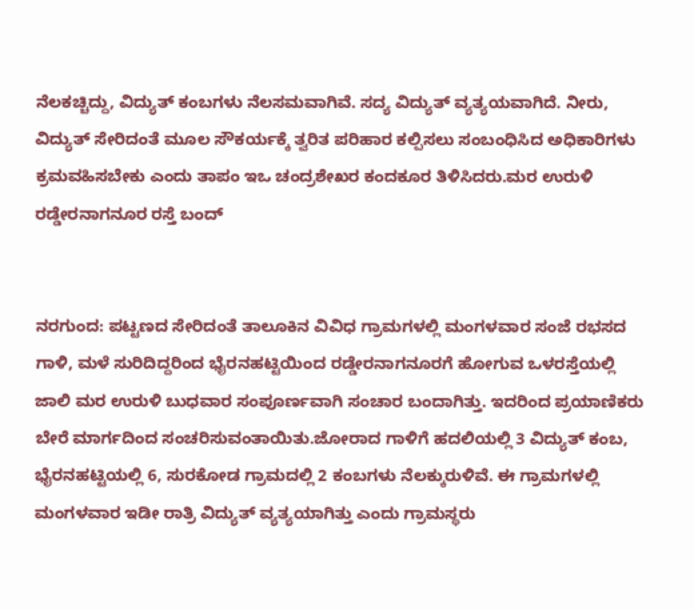ನೆಲಕಚ್ಚಿದ್ದು, ವಿದ್ಯುತ್ ಕಂಬಗಳು ನೆಲಸಮವಾಗಿವೆ. ಸದ್ಯ ವಿದ್ಯುತ್ ವ್ಯತ್ಯಯವಾಗಿದೆ. ನೀರು, ವಿದ್ಯುತ್ ಸೇರಿದಂತೆ ಮೂಲ ಸೌಕರ್ಯಕ್ಕೆ ತ್ವರಿತ ಪರಿಹಾರ ಕಲ್ಪಿಸಲು ಸಂಬಂಧಿಸಿದ ಅಧಿಕಾರಿಗಳು ಕ್ರಮವಹಿಸಬೇಕು ಎಂದು ತಾಪಂ ಇಒ ಚಂದ್ರಶೇಖರ ಕಂದಕೂರ ತಿಳಿಸಿದರು.ಮರ ಉರುಳಿ ರಡ್ಡೇರನಾಗನೂರ ರಸ್ತೆ ಬಂದ್


ನರಗುಂದ: ಪಟ್ಟಣದ ಸೇರಿದಂತೆ ತಾಲೂಕಿನ ವಿವಿಧ ಗ್ರಾಮಗಳಲ್ಲಿ ಮಂಗಳವಾರ ಸಂಜೆ ರಭಸದ ಗಾಳಿ, ಮಳೆ ಸುರಿದಿದ್ದರಿಂದ ಭೈರನಹಟ್ಟಿಯಿಂದ ರಡ್ಡೇರನಾಗನೂರಗೆ ಹೋಗುವ ಒಳರಸ್ತೆಯಲ್ಲಿ ಜಾಲಿ ಮರ ಉರುಳಿ ಬುಧವಾರ ಸಂಪೂರ್ಣವಾಗಿ ಸಂಚಾರ ಬಂದಾಗಿತ್ತು. ಇದರಿಂದ ಪ್ರಯಾಣಿಕರು ಬೇರೆ ಮಾರ್ಗದಿಂದ ಸಂಚರಿಸುವಂತಾಯಿತು.ಜೋರಾದ ಗಾಳಿಗೆ ಹದಲಿಯಲ್ಲಿ 3 ವಿದ್ಯುತ್ ಕಂಬ, ಭೈರನಹಟ್ಟಿಯಲ್ಲಿ 6, ಸುರಕೋಡ ಗ್ರಾಮದಲ್ಲಿ 2 ಕಂಬಗಳು ನೆಲಕ್ಕುರುಳಿವೆ. ಈ ಗ್ರಾಮಗಳಲ್ಲಿ ಮಂಗಳವಾರ ಇಡೀ ರಾತ್ರಿ ವಿದ್ಯುತ್ ವ್ಯತ್ಯಯಾಗಿತ್ತು ಎಂದು ಗ್ರಾಮಸ್ಥರು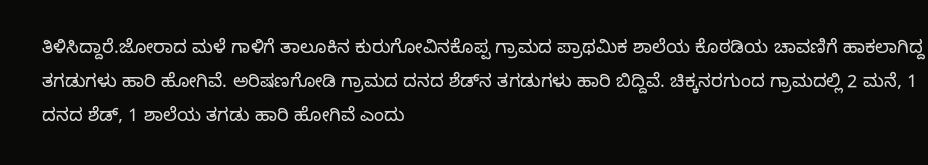ತಿಳಿಸಿದ್ದಾರೆ.ಜೋರಾದ ಮಳೆ ಗಾಳಿಗೆ ತಾಲೂಕಿನ ಕುರುಗೋವಿನಕೊಪ್ಪ ಗ್ರಾಮದ ಪ್ರಾಥಮಿಕ ಶಾಲೆಯ ಕೊಠಡಿಯ ಚಾವಣಿಗೆ ಹಾಕಲಾಗಿದ್ದ ತಗಡುಗಳು ಹಾರಿ ಹೋಗಿವೆ. ಅರಿಷಣಗೋಡಿ ಗ್ರಾಮದ ದನದ ಶೆಡ್‌ನ ತಗಡುಗಳು ಹಾರಿ ಬಿದ್ದಿವೆ. ಚಿಕ್ಕನರಗುಂದ ಗ್ರಾಮದಲ್ಲಿ 2 ಮನೆ, 1 ದನದ ಶೆಡ್‌, 1 ಶಾಲೆಯ ತಗಡು ಹಾರಿ ಹೋಗಿವೆ ಎಂದು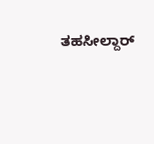ತಹಸೀಲ್ದಾರ್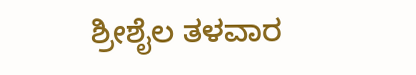ಶ್ರೀಶೈಲ ತಳವಾರ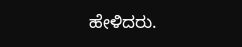ಹೇಳಿದರು.